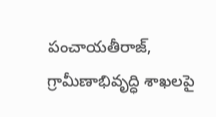పంచాయతీరాజ్, గ్రామీణాభివృద్ధి శాఖలపై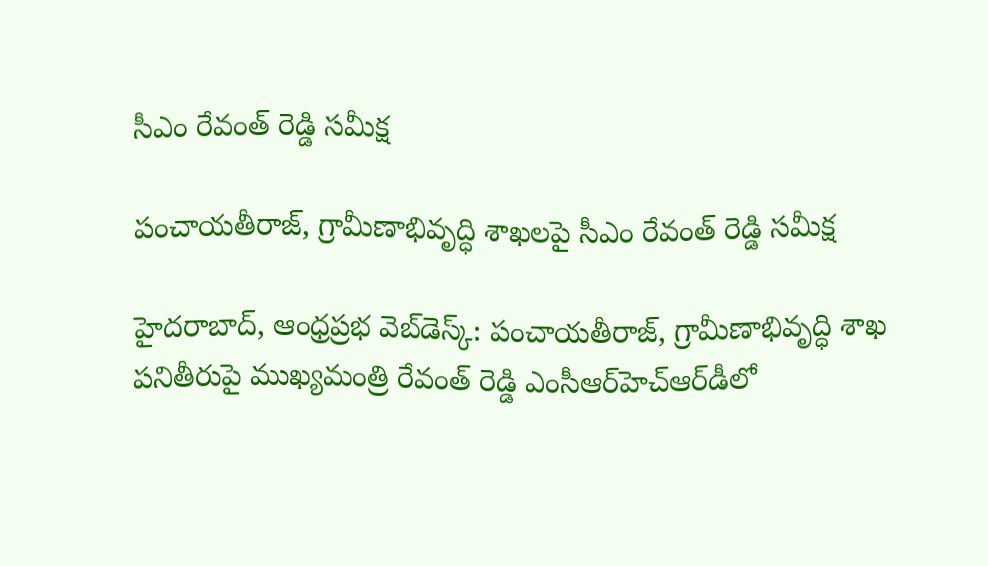సీఎం రేవంత్ రెడ్డి సమీక్ష

పంచాయతీరాజ్, గ్రామీణాభివృద్ధి శాఖలపై సీఎం రేవంత్ రెడ్డి సమీక్ష

హైదరాబాద్, ఆంధ్రప్రభ వెబ్‌డెస్క్: పంచాయతీరాజ్, గ్రామీణాభివృద్ధి శాఖ పనితీరుపై ముఖ్యమంత్రి రేవంత్ రెడ్డి ఎంసీఆర్‌హెచ్ఆర్‌డీలో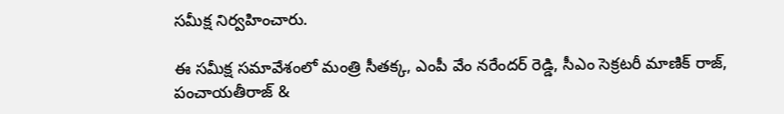సమీక్ష నిర్వహించారు.

ఈ సమీక్ష సమావేశంలో మంత్రి సీతక్క, ఎంపీ వేం నరేందర్ రెడ్డి, సీఎం సెక్రటరీ మాణిక్ రాజ్, పంచాయతీరాజ్ &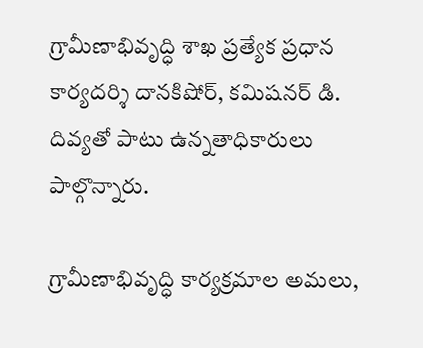గ్రామీణాభివృద్ధి శాఖ ప్రత్యేక ప్రధాన కార్యదర్శి దానకిషోర్, కమిషనర్ డి. దివ్యతో పాటు ఉన్నతాధికారులు పాల్గొన్నారు.

గ్రామీణాభివృద్ధి కార్యక్రమాల అమలు,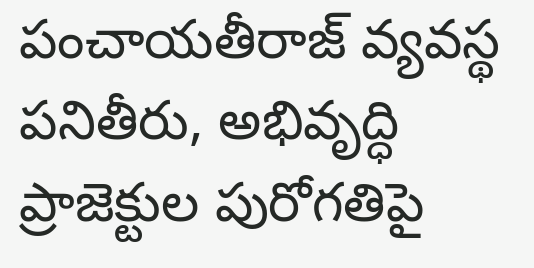పంచాయతీరాజ్ వ్యవస్థ పనితీరు, అభివృద్ధి ప్రాజెక్టుల పురోగతిపై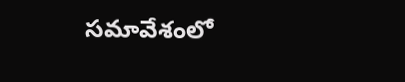సమావేశంలో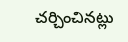చర్చించినట్లు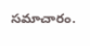సమాచారం.